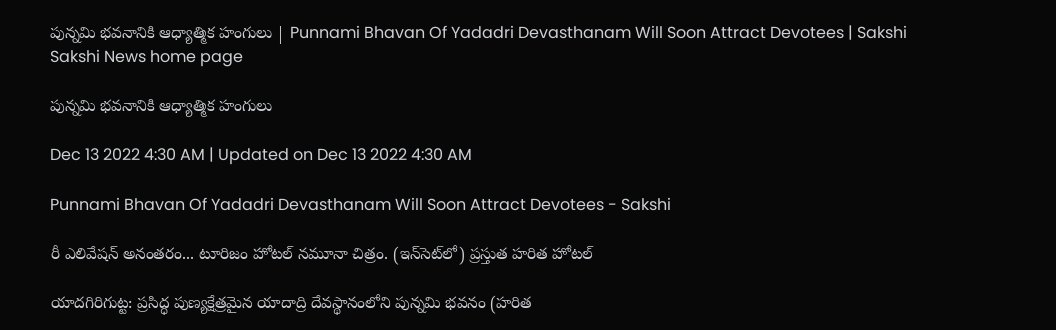పున్నమి భవనానికి ఆధ్యాత్మిక హంగులు | Punnami Bhavan Of Yadadri Devasthanam Will Soon Attract Devotees | Sakshi
Sakshi News home page

పున్నమి భవనానికి ఆధ్యాత్మిక హంగులు

Dec 13 2022 4:30 AM | Updated on Dec 13 2022 4:30 AM

Punnami Bhavan Of Yadadri Devasthanam Will Soon Attract Devotees - Sakshi

రీ ఎలివేషన్‌ అనంతరం... టూరిజం హోటల్‌ నమూనా చిత్రం. (ఇన్‌సెట్‌లో) ప్రస్తుత హరిత హోటల్‌

యాదగిరిగుట్ట: ప్రసిద్ధ పుణ్యక్షేత్రమైన యాదాద్రి దేవస్థానంలోని పున్నమి భవనం (హరిత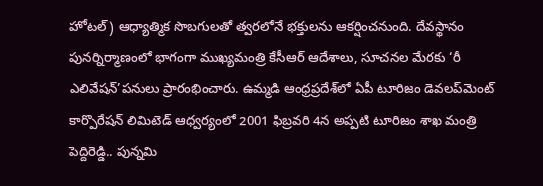హోటల్‌) ఆధ్యాత్మిక సొబగులతో త్వరలోనే భక్తులను ఆకర్షించనుంది. దేవస్థానం పునర్నిర్మాణంలో భాగంగా ముఖ్యమంత్రి కేసీఆర్‌ ఆదేశాలు, సూచనల మేరకు ‘రీ ఎలివేషన్‌’పనులు ప్రారంభించారు. ఉమ్మడి ఆంధ్రప్రదేశ్‌లో ఏపీ టూరిజం డెవలప్‌మెంట్‌ కార్పొరేషన్‌ లిమిటెడ్‌ ఆధ్వర్యంలో 2001 ఫిబ్రవరి 4న అప్పటి టూరిజం శాఖ మంత్రి పెద్దిరెడ్డి.. పున్నమి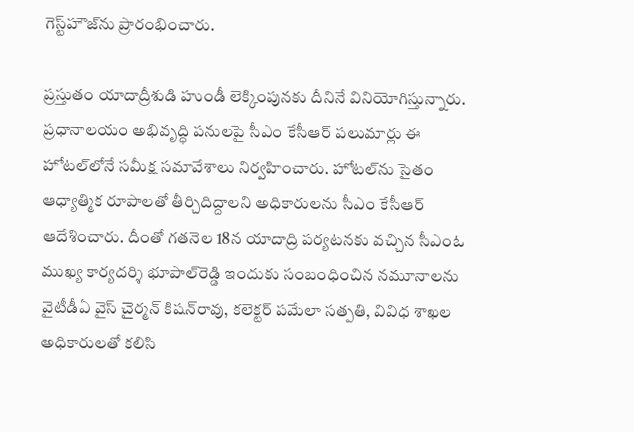గెస్ట్‌హౌజ్‌ను ప్రారంభించారు.

ప్రస్తుతం యాదాద్రీశుడి హుండీ లెక్కింపునకు దీనినే వినియోగిస్తున్నారు. ప్రధానాలయం అభివృద్ధి పనులపై సీఎం కేసీఆర్‌ పలుమార్లు ఈ హోటల్‌లోనే సమీక్ష సమావేశాలు నిర్వహించారు. హోటల్‌ను సైతం ఆధ్యాత్మిక రూపాలతో తీర్చిదిద్దాలని అధికారులను సీఎం కేసీఆర్‌ ఆదేశించారు. దీంతో గతనెల 18న యాదాద్రి పర్యటనకు వచ్చిన సీఎంఓ ముఖ్య కార్యదర్శి భూపాల్‌రెడ్డి ఇందుకు సంబంధించిన నమూనాలను వైటీడీఏ వైస్‌ చైర్మన్‌ కిషన్‌రావు, కలెక్టర్‌ పమేలా సత్పతి, వివిధ శాఖల అధికారులతో కలిసి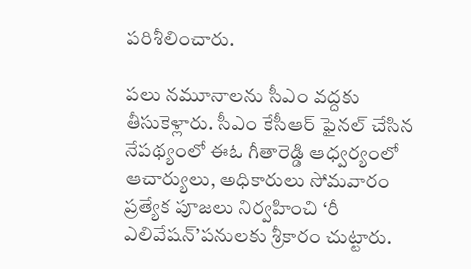పరిశీలించారు.

పలు నమూనాలను సీఎం వద్దకు తీసుకెళ్లారు. సీఎం కేసీఆర్‌ ఫైనల్‌ చేసిన నేపథ్యంలో ఈఓ గీతారెడ్డి ఆధ్వర్యంలో ఆచార్యులు, అధికారులు సోమవారం ప్రత్యేక పూజలు నిర్వహించి ‘రీ ఎలివేషన్‌’పనులకు శ్రీకారం చుట్టారు.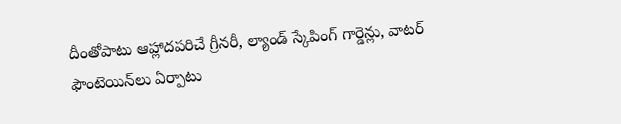దీంతోపాటు ఆహ్లాదపరిచే గ్రీనరీ, ల్యాండ్‌ స్కేపింగ్‌ గార్డెన్లు, వాటర్‌ ఫౌంటెయిన్‌లు ఏర్పాటు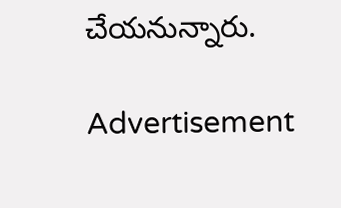చేయనున్నారు.

Advertisement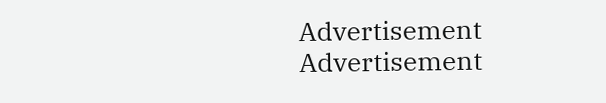Advertisement
Advertisement